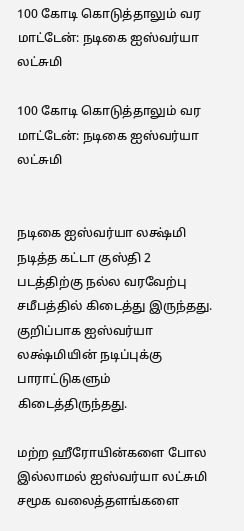100 கோடி கொடுத்தாலும் வர மாட்டேன்: நடிகை ஐஸ்வர்யா லட்சுமி

100 கோடி கொடுத்தாலும் வர மாட்டேன்: நடிகை ஐஸ்வர்யா லட்சுமி


நடிகை ஐஸ்வர்யா லக்ஷ்மி நடித்த கட்டா குஸ்தி 2 படத்திற்கு நல்ல வரவேற்பு சமீபத்தில் கிடைத்து இருந்தது. குறிப்பாக ஐஸ்வர்யா லக்ஷ்மியின் நடிப்புக்கு பாராட்டுகளும் கிடைத்திருந்தது.

மற்ற ஹீரோயின்களை போல இல்லாமல் ஐஸ்வர்யா லட்சுமி சமூக வலைத்தளங்களை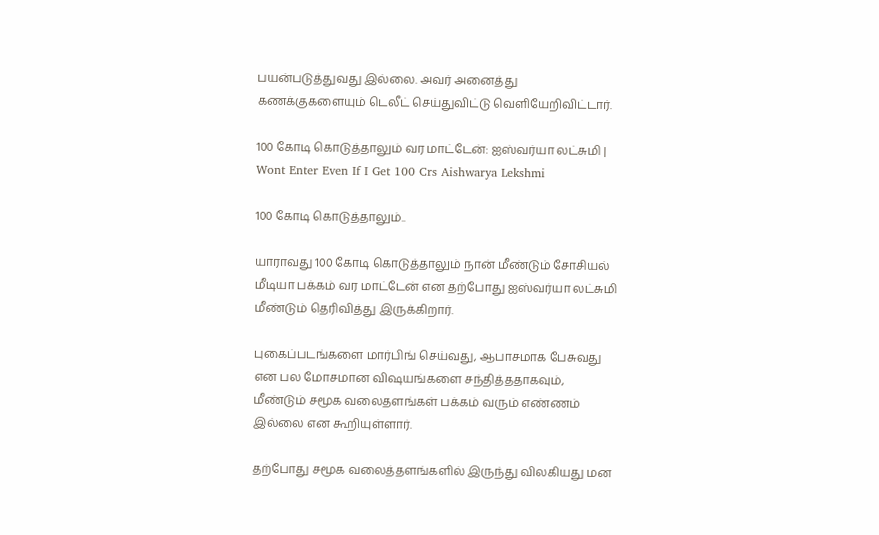பயன்படுத்துவது இல்லை. அவர் அனைத்து கணக்குகளையும் டெலீட் செய்துவிட்டு வெளியேறிவிட்டார்.

100 கோடி கொடுத்தாலும் வர மாட்டேன்: ஐஸ்வர்யா லட்சுமி | Wont Enter Even If I Get 100 Crs Aishwarya Lekshmi

100 கோடி கொடுத்தாலும்..

யாராவது 100 கோடி கொடுத்தாலும் நான் மீண்டும் சோசியல் மீடியா பக்கம் வர மாட்டேன் என தற்போது ஐஸ்வர்யா லட்சுமி மீண்டும் தெரிவித்து இருக்கிறார்.

புகைப்படங்களை மார்பிங் செய்வது, ஆபாசமாக பேசுவது என பல மோசமான விஷயங்களை சந்தித்ததாகவும், மீண்டும் சமூக வலைதளங்கள் பக்கம் வரும் எண்ணம் இல்லை என கூறியுள்ளார்.

தற்போது சமூக வலைத்தளங்களில் இருந்து விலகியது மன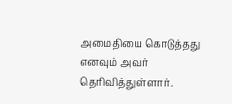அமைதியை கொடுத்தது எனவும் அவர் தெரிவித்துள்ளார்.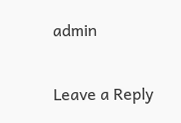admin

Leave a Reply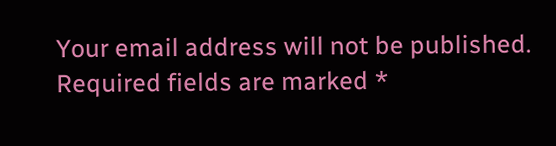Your email address will not be published. Required fields are marked *